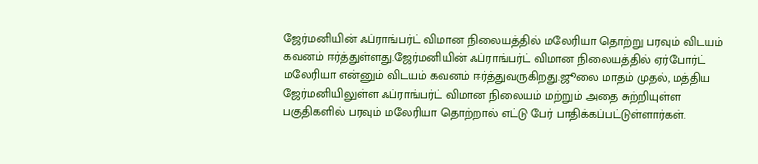ஜேர்மனியின் ஃப்ராங்பர்ட் விமான நிலையத்தில் மலேரியா தொற்று பரவும் விடயம் கவனம் ஈர்த்துள்ளது.ஜேர்மனியின் ஃப்ராங்பர்ட் விமான நிலையத்தில் ஏர்போர்ட் மலேரியா என்னும் விடயம் கவனம் ஈர்த்துவருகிறது.ஜூலை மாதம் முதல், மத்திய ஜேர்மனியிலுள்ள ஃப்ராங்பர்ட் விமான நிலையம் மற்றும் அதை சுற்றியுள்ள பகுதிகளில் பரவும் மலேரியா தொற்றால் எட்டு பேர் பாதிக்கப்பட்டுள்ளார்கள்.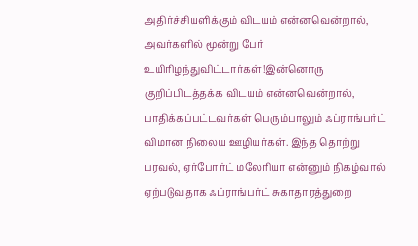அதிர்ச்சியளிக்கும் விடயம் என்னவென்றால், அவர்களில் மூன்று பேர் உயிரிழந்துவிட்டார்கள்!இன்னொரு குறிப்பிடத்தக்க விடயம் என்னவென்றால், பாதிக்கப்பட்டவர்கள் பெரும்பாலும் ஃப்ராங்பர்ட் விமான நிலைய ஊழியர்கள். இந்த தொற்று பரவல், ஏர்போர்ட் மலேரியா என்னும் நிகழ்வால் ஏற்படுவதாக ஃப்ராங்பர்ட் சுகாதாரத்துறை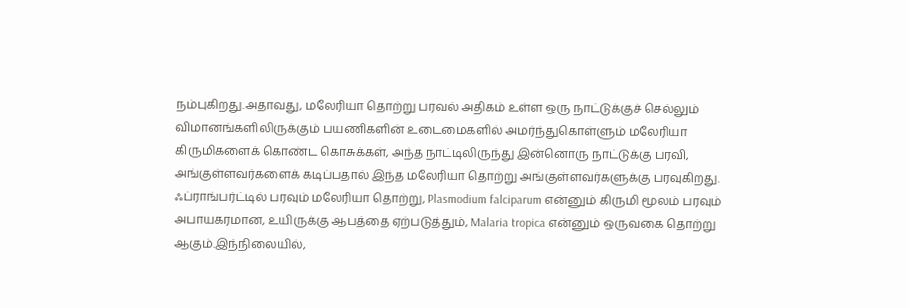நம்புகிறது.அதாவது, மலேரியா தொற்று பரவல் அதிகம் உள்ள ஒரு நாட்டுக்குச் செல்லும் விமானங்களிலிருக்கும் பயணிகளின் உடைமைகளில் அமர்ந்துகொள்ளும் மலேரியா கிருமிகளைக் கொண்ட கொசுக்கள், அந்த நாட்டிலிருந்து இன்னொரு நாட்டுக்கு பரவி, அங்குள்ளவர்களைக் கடிப்பதால் இந்த மலேரியா தொற்று அங்குள்ளவர்களுக்கு பரவுகிறது. ஃப்ராங்பர்ட்டில் பரவும் மலேரியா தொற்று, Plasmodium falciparum என்னும் கிருமி மூலம் பரவும் அபாயகரமான, உயிருக்கு ஆபத்தை ஏற்படுத்தும், Malaria tropica என்னும் ஒருவகை தொற்று ஆகும்.இந்நிலையில்,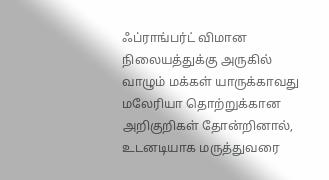ஃப்ராங்பர்ட் விமான நிலையத்துக்கு அருகில் வாழும் மக்கள் யாருக்காவது மலேரியா தொற்றுக்கான அறிகுறிகள் தோன்றினால், உடனடியாக மருத்துவரை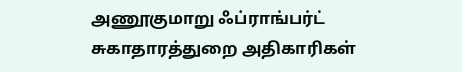அணூகுமாறு ஃப்ராங்பர்ட் சுகாதாரத்துறை அதிகாரிகள்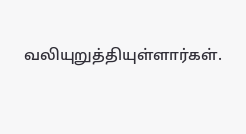வலியுறுத்தியுள்ளார்கள்.